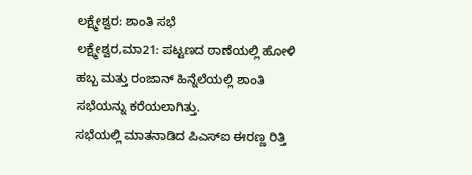ಲಕ್ಷ್ಮೇಶ್ವರ: ಶಾಂತಿ ಸಭೆ
ಲಕ್ಷ್ಮೇಶ್ವರ,ಮಾ21: ಪಟ್ಟಣದ ಠಾಣೆಯಲ್ಲಿ ಹೋಳಿ ಹಬ್ಬ ಮತ್ತು ರಂಜಾನ್ ಹಿನ್ನೆಲೆಯಲ್ಲಿ ಶಾಂತಿ ಸಭೆಯನ್ನು ಕರೆಯಲಾಗಿತ್ತು.
ಸಭೆಯಲ್ಲಿ ಮಾತನಾಡಿದ ಪಿಎಸ್‍ಐ ಈರಣ್ಣ ರಿತ್ತಿ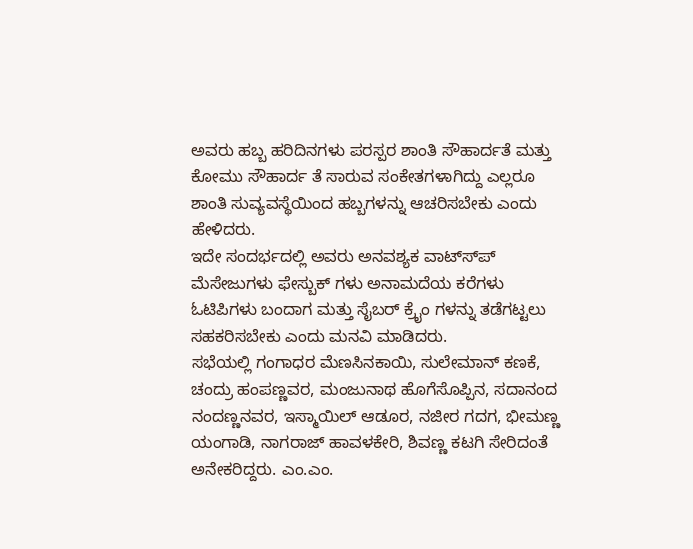ಅವರು ಹಬ್ಬ ಹರಿದಿನಗಳು ಪರಸ್ಪರ ಶಾಂತಿ ಸೌಹಾರ್ದತೆ ಮತ್ತು ಕೋಮು ಸೌಹಾರ್ದ ತೆ ಸಾರುವ ಸಂಕೇತಗಳಾಗಿದ್ದು ಎಲ್ಲರೂ ಶಾಂತಿ ಸುವ್ಯವಸ್ಥೆಯಿಂದ ಹಬ್ಬಗಳನ್ನು ಆಚರಿಸಬೇಕು ಎಂದು ಹೇಳಿದರು.
ಇದೇ ಸಂದರ್ಭದಲ್ಲಿ ಅವರು ಅನವಶ್ಯಕ ವಾಟ್ಸ್‍ಪ್ ಮೆಸೇಜುಗಳು ಫೇಸ್ಬುಕ್ ಗಳು ಅನಾಮದೆಯ ಕರೆಗಳು ಓಟಿಪಿಗಳು ಬಂದಾಗ ಮತ್ತು ಸೈಬರ್ ಕ್ರೈಂ ಗಳನ್ನು ತಡೆಗಟ್ಟಲು ಸಹಕರಿಸಬೇಕು ಎಂದು ಮನವಿ ಮಾಡಿದರು.
ಸಭೆಯಲ್ಲಿ ಗಂಗಾಧರ ಮೆಣಸಿನಕಾಯಿ, ಸುಲೇಮಾನ್ ಕಣಕೆ, ಚಂದ್ರು ಹಂಪಣ್ಣವರ, ಮಂಜುನಾಥ ಹೊಗೆಸೊಪ್ಪಿನ, ಸದಾನಂದ ನಂದಣ್ಣನವರ, ಇಸ್ಮಾಯಿಲ್ ಆಡೂರ, ನಜೀರ ಗದಗ, ಭೀಮಣ್ಣ ಯಂಗಾಡಿ, ನಾಗರಾಜ್ ಹಾವಳಕೇರಿ, ಶಿವಣ್ಣ ಕಟಗಿ ಸೇರಿದಂತೆ ಅನೇಕರಿದ್ದರು. ಎಂ.ಎಂ.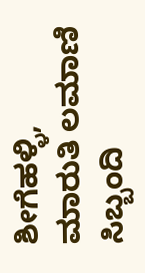ಶೀಗೆಹಳ್ಳಿ, ಮಾರುತಿ ಲಮಾಣಿ ಸಿಬ್ಬಂದಿ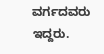ವರ್ಗದವರು ಇದ್ದರು.